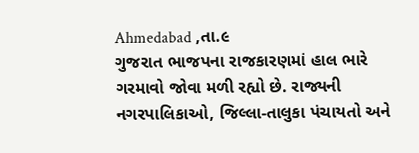Ahmedabad ,તા.૯
ગુજરાત ભાજપના રાજકારણમાં હાલ ભારે ગરમાવો જોવા મળી રહ્યો છે. રાજ્યની નગરપાલિકાઓ, જિલ્લા-તાલુકા પંચાયતો અને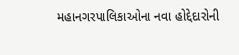મહાનગરપાલિકાઓના નવા હોદ્દેદારોની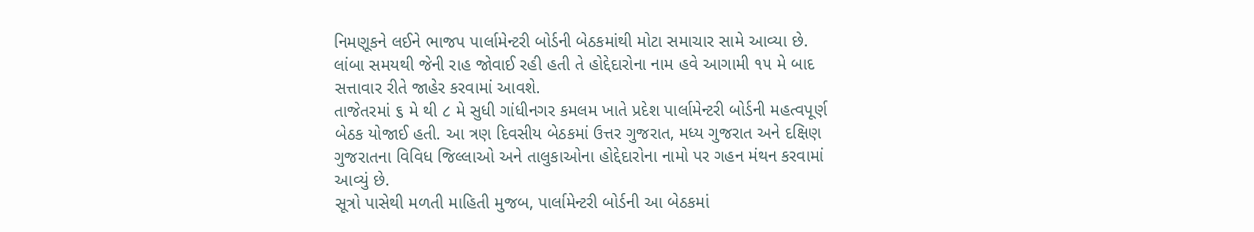નિમણૂકને લઈને ભાજપ પાર્લામેન્ટરી બોર્ડની બેઠકમાંથી મોટા સમાચાર સામે આવ્યા છે. લાંબા સમયથી જેની રાહ જોવાઈ રહી હતી તે હોદ્દેદારોના નામ હવે આગામી ૧૫ મે બાદ સત્તાવાર રીતે જાહેર કરવામાં આવશે.
તાજેતરમાં ૬ મે થી ૮ મે સુધી ગાંધીનગર કમલમ ખાતે પ્રદેશ પાર્લામેન્ટરી બોર્ડની મહત્વપૂર્ણ બેઠક યોજાઈ હતી. આ ત્રણ દિવસીય બેઠકમાં ઉત્તર ગુજરાત, મધ્ય ગુજરાત અને દક્ષિણ ગુજરાતના વિવિધ જિલ્લાઓ અને તાલુકાઓના હોદ્દેદારોના નામો પર ગહન મંથન કરવામાં આવ્યું છે.
સૂત્રો પાસેથી મળતી માહિતી મુજબ, પાર્લામેન્ટરી બોર્ડની આ બેઠકમાં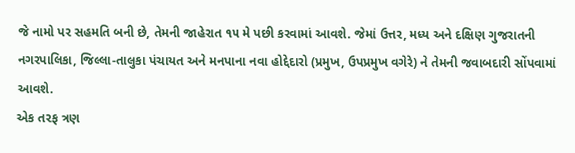જે નામો પર સહમતિ બની છે, તેમની જાહેરાત ૧૫ મે પછી કરવામાં આવશે. જેમાં ઉત્તર, મધ્ય અને દક્ષિણ ગુજરાતની નગરપાલિકા, જિલ્લા-તાલુકા પંચાયત અને મનપાના નવા હોદ્દેદારો (પ્રમુખ, ઉપપ્રમુખ વગેરે) ને તેમની જવાબદારી સોંપવામાં આવશે.
એક તરફ ત્રણ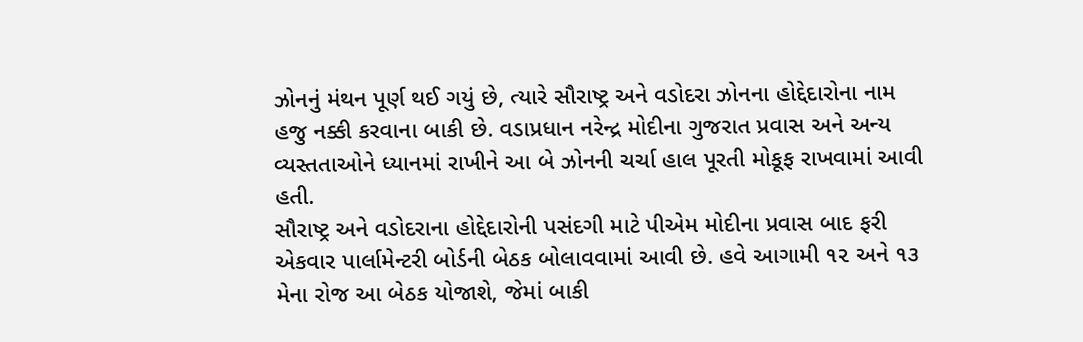ઝોનનું મંથન પૂર્ણ થઈ ગયું છે, ત્યારે સૌરાષ્ટ્ર અને વડોદરા ઝોનના હોદ્દેદારોના નામ હજુ નક્કી કરવાના બાકી છે. વડાપ્રધાન નરેન્દ્ર મોદીના ગુજરાત પ્રવાસ અને અન્ય વ્યસ્તતાઓને ધ્યાનમાં રાખીને આ બે ઝોનની ચર્ચા હાલ પૂરતી મોકૂફ રાખવામાં આવી હતી.
સૌરાષ્ટ્ર અને વડોદરાના હોદ્દેદારોની પસંદગી માટે પીએમ મોદીના પ્રવાસ બાદ ફરી એકવાર પાર્લામેન્ટરી બોર્ડની બેઠક બોલાવવામાં આવી છે. હવે આગામી ૧૨ અને ૧૩ મેના રોજ આ બેઠક યોજાશે, જેમાં બાકી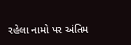રહેલા નામો પર અંતિમ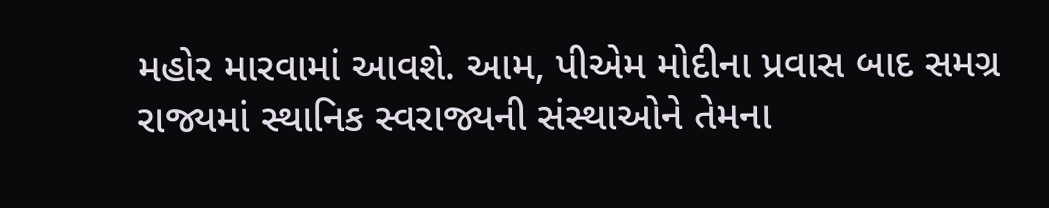મહોર મારવામાં આવશે. આમ, પીએમ મોદીના પ્રવાસ બાદ સમગ્ર રાજ્યમાં સ્થાનિક સ્વરાજ્યની સંસ્થાઓને તેમના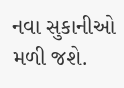નવા સુકાનીઓ મળી જશે.